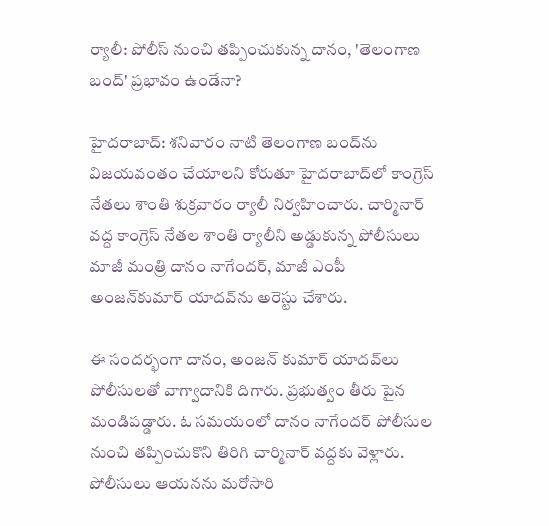ర్యాలీ: పోలీస్ నుంచి తప్పించుకున్న దానం, 'తెలంగాణ బంద్' ప్రభావం ఉండేనా?

హైదరాబాద్: శనివారం నాటి తెలంగాణ బంద్‌ను విజయవంతం చేయాలని కోరుతూ హైదరాబాద్‌లో కాంగ్రెస్‌ నేతలు శాంతి శుక్రవారం ర్యాలీ నిర్వహించారు. చార్మినార్‌ వద్ద కాంగ్రెస్‌ నేతల శాంతి ర్యాలీని అడ్డుకున్న పోలీసులు మాజీ మంత్రి దానం నాగేందర్‌, మాజీ ఎంపీ అంజన్‌కుమార్‌ యాదవ్‌ను అరెస్టు చేశారు.

ఈ సందర్భంగా దానం, అంజన్ కుమార్ యాదవ్‌లు పోలీసులతో వాగ్వాదానికి దిగారు. ప్రభుత్వం తీరు పైన మండిపడ్డారు. ఓ సమయంలో దానం నాగేందర్ పోలీసుల నుంచి తప్పించుకొని తిరిగి చార్మినార్ వద్దకు వెళ్లారు. పోలీసులు ఆయనను మరోసారి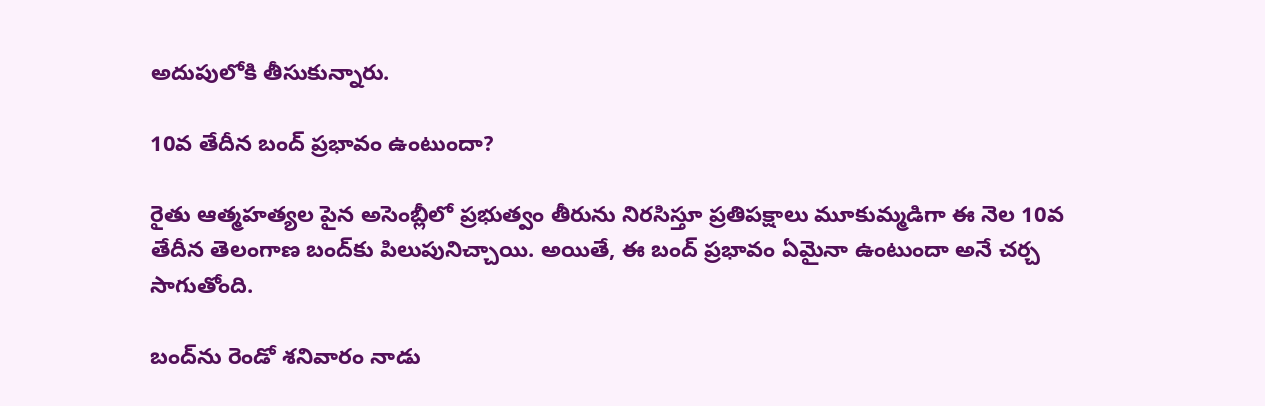అదుపులోకి తీసుకున్నారు.

10వ తేదీన బంద్ ప్రభావం ఉంటుందా?

రైతు ఆత్మహత్యల పైన అసెంబ్లీలో ప్రభుత్వం తీరును నిరసిస్తూ ప్రతిపక్షాలు మూకుమ్మడిగా ఈ నెల 10వ తేదీన తెలంగాణ బంద్‌కు పిలుపునిచ్చాయి. అయితే, ఈ బంద్ ప్రభావం ఏమైనా ఉంటుందా అనే చర్చ సాగుతోంది.

బంద్‌ను రెండో శనివారం నాడు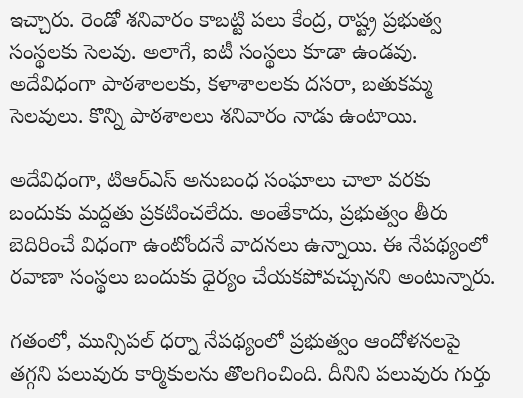ఇచ్చారు. రెండో శనివారం కాబట్టి పలు కేంద్ర, రాష్ట్ర ప్రభుత్వ సంస్థలకు సెలవు. అలాగే, ఐటీ సంస్థలు కూడా ఉండవు. అదేవిధంగా పాఠశాలలకు, కళాశాలలకు దసరా, బతుకమ్మ సెలవులు. కొన్ని పాఠశాలలు శనివారం నాడు ఉంటాయి.

అదేవిధంగా, టిఆర్ఎస్ అనుబంధ సంఘాలు చాలా వరకు బందుకు మద్దతు ప్రకటించలేదు. అంతేకాదు, ప్రభుత్వం తీరు బెదిరించే విధంగా ఉంటోందనే వాదనలు ఉన్నాయి. ఈ నేపథ్యంలో రవాణా సంస్థలు బందుకు ధైర్యం చేయకపోవచ్చునని అంటున్నారు.

గతంలో, మున్సిపల్ ధర్నా నేపథ్యంలో ప్రభుత్వం ఆందోళనలపై తగ్గని పలువురు కార్మికులను తొలగించింది. దీనిని పలువురు గుర్తు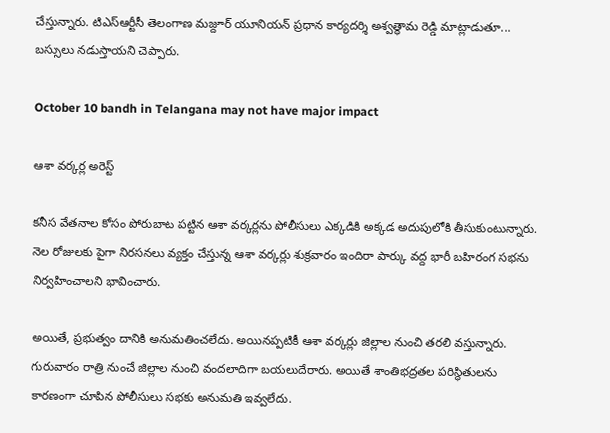చేస్తున్నారు. టిఎస్ఆర్టీసీ తెలంగాణ మజ్దూర్ యూనియన్ ప్రధాన కార్యదర్శి అశ్వత్థామ రెడ్డి మాట్లాడుతూ... బస్సులు నడుస్తాయని చెప్పారు.

October 10 bandh in Telangana may not have major impact

ఆశా వర్కర్ల అరెస్ట్

కనీస వేతనాల కోసం పోరుబాట పట్టిన ఆశా వర్కర్లను పోలీసులు ఎక్కడికి అక్కడ అదుపులోకి తీసుకుంటున్నారు. నెల రోజులకు పైగా నిరసనలు వ్యక్తం చేస్తున్న ఆశా వర్కర్లు శుక్రవారం ఇందిరా పార్కు వద్ద భారీ బహిరంగ సభను నిర్వహించాలని భావించారు.

అయితే, ప్రభుత్వం దానికి అనుమతించలేదు. అయినప్పటికీ ఆశా వర్కర్లు జిల్లాల నుంచి తరలి వస్తున్నారు. గురువారం రాత్రి నుంచే జిల్లాల నుంచి వందలాదిగా బయలుదేరారు. అయితే శాంతిభద్రతల పరిస్థితులను కారణంగా చూపిన పోలీసులు సభకు అనుమతి ఇవ్వలేదు.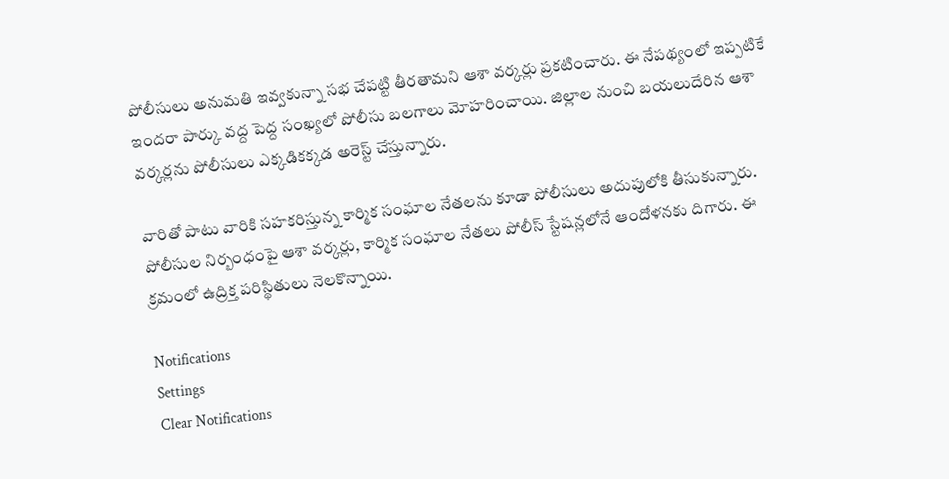పోలీసులు అనుమతి ఇవ్వకున్నా సభ చేపట్టి తీరతామని ఆశా వర్కర్లు ప్రకటించారు. ఈ నేపథ్యంలో ఇప్పటికే ఇందరా పార్కు వద్ద పెద్ద సంఖ్యలో పోలీసు బలగాలు మోహరించాయి. జిల్లాల నుంచి బయలుదేరిన ఆశా వర్కర్లను పోలీసులు ఎక్కడికక్కడ అరెస్ట్ చేస్తున్నారు.

వారితో పాటు వారికి సహకరిస్తున్న కార్మిక సంఘాల నేతలను కూడా పోలీసులు అదుపులోకి తీసుకున్నారు. పోలీసుల నిర్బంధంపై ఆశా వర్కర్లు, కార్మిక సంఘాల నేతలు పోలీస్ స్టేషన్లలోనే ఆందోళనకు దిగారు. ఈ క్రమంలో ఉద్రిక్త పరిస్థితులు నెలకొన్నాయి.

Notifications
Settings
Clear Notifications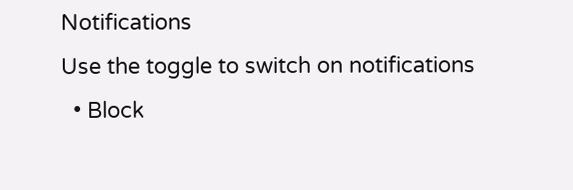Notifications
Use the toggle to switch on notifications
  • Block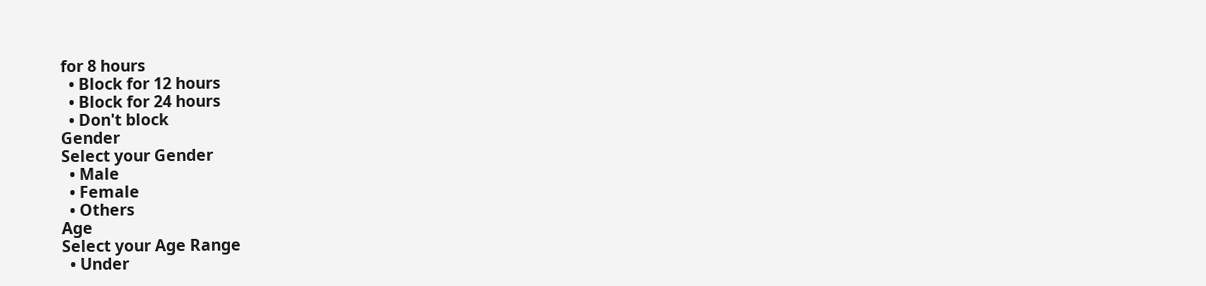for 8 hours
  • Block for 12 hours
  • Block for 24 hours
  • Don't block
Gender
Select your Gender
  • Male
  • Female
  • Others
Age
Select your Age Range
  • Under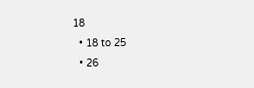18
  • 18 to 25
  • 26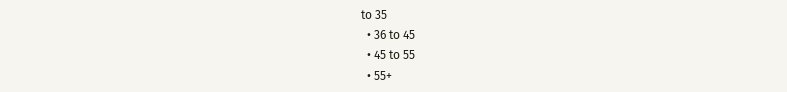to 35
  • 36 to 45
  • 45 to 55
  • 55+